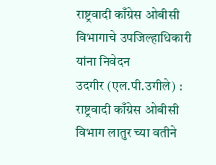राष्ट्रवादी काँग्रेस ओबीसी विभागाचे उपजिल्हाधिकारी यांना निवेदन
उदगीर (एल.पी.उगीले) : राष्ट्रवादी काँग्रेस ओबीसी विभाग लातुर च्या वतीने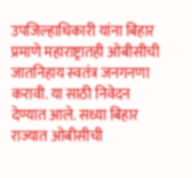उपजिल्हाधिकारी यांना बिहार प्रमाणे महाराष्ट्रातही ओबीसीची जातनिहाय स्वतंत्र जनगनणा करावी. या साठी निवेदन देण्यात आले. सध्या बिहार राज्यात ओबीसीची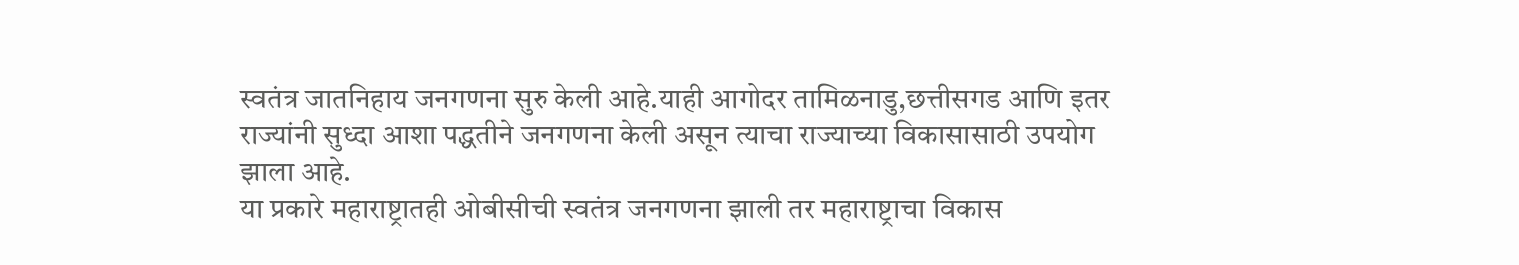स्वतंत्र जातनिहाय जनगणना सुरु केली आहे.याही आगोदर तामिळनाडु,छत्तीसगड आणि इतर राज्यांनी सुध्दा आशा पद्धतीने जनगणना केली असून त्याचा राज्याच्या विकासासाठी उपयोग झाला आहे.
या प्रकारे महाराष्ट्रातही ओबीसीची स्वतंत्र जनगणना झाली तर महाराष्ट्राचा विकास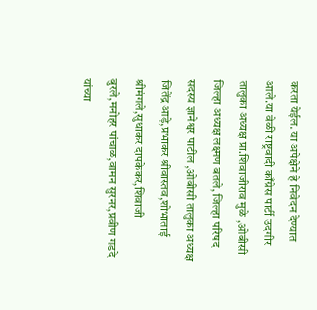करता येईल. या अपेक्षेने हे निवेदन देण्यात आले.या वेळी राष्ट्रवादी काँग्रेस पार्टी उदगीर तालुका अध्यक्ष प्रा.शिवाजीराव मुळे ,ओबीसी जिल्हा अध्यक्ष लक्ष्मण बतले, जिल्हा परिषद सदस्य ज्ञानेश्वर पाटील ,ओबीसी तालुका अध्यक्ष जितेंद्र आड़े,प्रभाकर श्रीवास्तव,शोभाताई श्रीमंगले,सुधाकर दापकेकर,शिवाजी बुरले,मनोहर पांचाळ,वामन सुरनर,प्रवीण गडदे यांच्या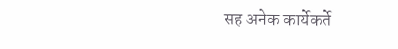सह अनेक कार्येकर्ते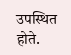उपस्थित होते.